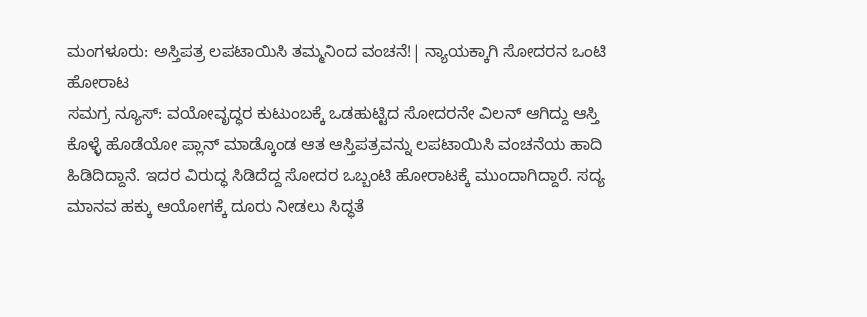ಮಂಗಳೂರು: ಅಸ್ತಿಪತ್ರ ಲಪಟಾಯಿಸಿ ತಮ್ಮನಿಂದ ವಂಚನೆ!| ನ್ಯಾಯಕ್ಕಾಗಿ ಸೋದರನ ಒಂಟಿ ಹೋರಾಟ
ಸಮಗ್ರ ನ್ಯೂಸ್: ವಯೋವೃದ್ಧರ ಕುಟುಂಬಕ್ಕೆ ಒಡಹುಟ್ಟಿದ ಸೋದರನೇ ವಿಲನ್ ಆಗಿದ್ದು ಆಸ್ತಿ ಕೊಳ್ಳೆ ಹೊಡೆಯೋ ಪ್ಲಾನ್ ಮಾಡ್ಕೊಂಡ ಆತ ಆಸ್ತಿಪತ್ರವನ್ನು ಲಪಟಾಯಿಸಿ ವಂಚನೆಯ ಹಾದಿ ಹಿಡಿದಿದ್ದಾನೆ. ಇದರ ವಿರುದ್ಧ ಸಿಡಿದೆದ್ದ ಸೋದರ ಒಬ್ಬಂಟಿ ಹೋರಾಟಕ್ಕೆ ಮುಂದಾಗಿದ್ದಾರೆ. ಸದ್ಯ ಮಾನವ ಹಕ್ಕು ಆಯೋಗಕ್ಕೆ ದೂರು ನೀಡಲು ಸಿದ್ಧತೆ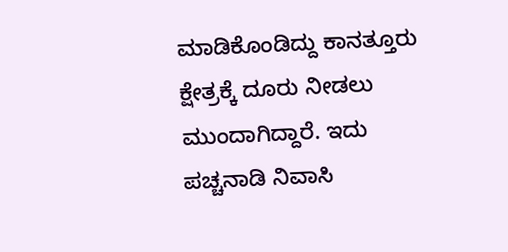ಮಾಡಿಕೊಂಡಿದ್ದು ಕಾನತ್ತೂರು ಕ್ಷೇತ್ರಕ್ಕೆ ದೂರು ನೀಡಲು ಮುಂದಾಗಿದ್ದಾರೆ. ಇದು ಪಚ್ಚನಾಡಿ ನಿವಾಸಿ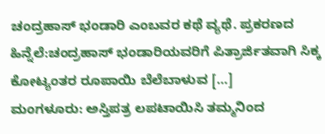ಚಂದ್ರಹಾಸ್ ಭಂಡಾರಿ ಎಂಬವರ ಕಥೆ ವ್ಯಥೆ. ಪ್ರಕರಣದ ಹಿನ್ನೆಲೆ:ಚಂದ್ರಹಾಸ್ ಭಂಡಾರಿಯವರಿಗೆ ಪಿತ್ರಾರ್ಜಿತವಾಗಿ ಸಿಕ್ಕ ಕೋಟ್ಯಂತರ ರೂಪಾಯಿ ಬೆಲೆಬಾಳುವ […]
ಮಂಗಳೂರು: ಅಸ್ತಿಪತ್ರ ಲಪಟಾಯಿಸಿ ತಮ್ಮನಿಂದ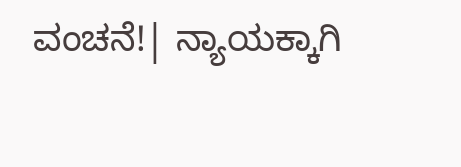ವಂಚನೆ!| ನ್ಯಾಯಕ್ಕಾಗಿ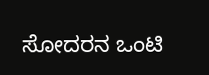ಸೋದರನ ಒಂಟಿ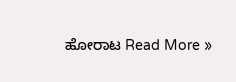ಹೋರಾಟ Read More »